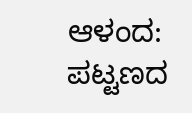ಆಳಂದ: ಪಟ್ಟಣದ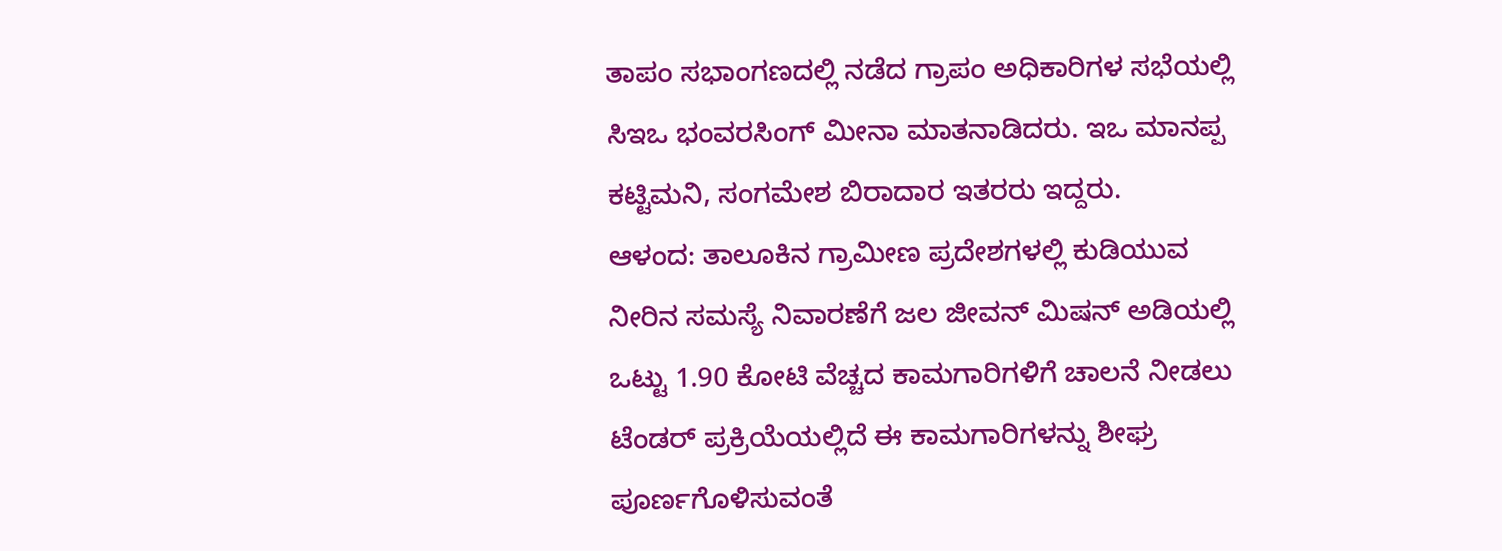ತಾಪಂ ಸಭಾಂಗಣದಲ್ಲಿ ನಡೆದ ಗ್ರಾಪಂ ಅಧಿಕಾರಿಗಳ ಸಭೆಯಲ್ಲಿ ಸಿಇಒ ಭಂವರಸಿಂಗ್ ಮೀನಾ ಮಾತನಾಡಿದರು. ಇಒ ಮಾನಪ್ಪ ಕಟ್ಟಿಮನಿ, ಸಂಗಮೇಶ ಬಿರಾದಾರ ಇತರರು ಇದ್ದರು.
ಆಳಂದ: ತಾಲೂಕಿನ ಗ್ರಾಮೀಣ ಪ್ರದೇಶಗಳಲ್ಲಿ ಕುಡಿಯುವ ನೀರಿನ ಸಮಸ್ಯೆ ನಿವಾರಣೆಗೆ ಜಲ ಜೀವನ್ ಮಿಷನ್ ಅಡಿಯಲ್ಲಿ ಒಟ್ಟು 1.90 ಕೋಟಿ ವೆಚ್ಚದ ಕಾಮಗಾರಿಗಳಿಗೆ ಚಾಲನೆ ನೀಡಲು ಟೆಂಡರ್ ಪ್ರಕ್ರಿಯೆಯಲ್ಲಿದೆ ಈ ಕಾಮಗಾರಿಗಳನ್ನು ಶೀಘ್ರ ಪೂರ್ಣಗೊಳಿಸುವಂತೆ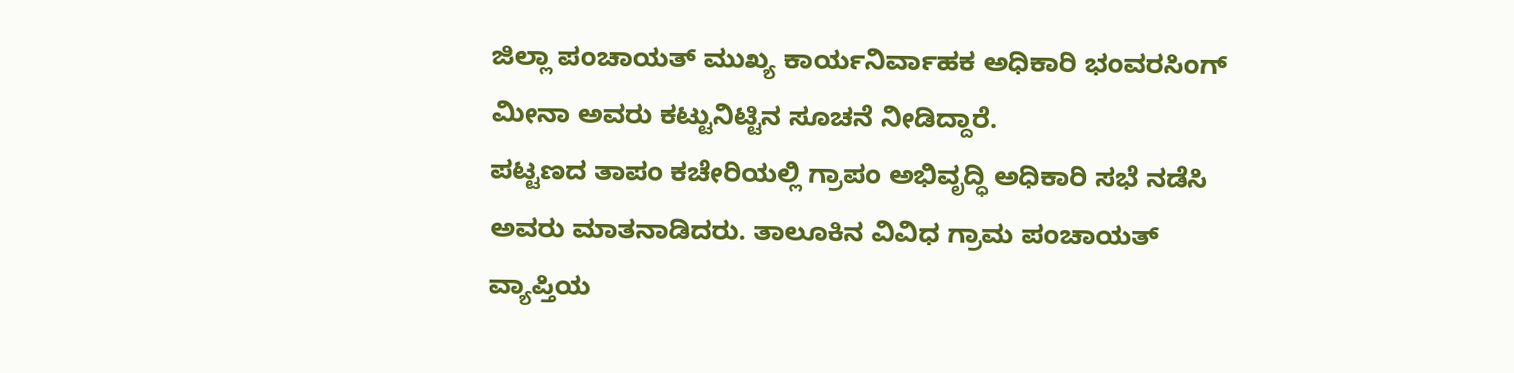ಜಿಲ್ಲಾ ಪಂಚಾಯತ್ ಮುಖ್ಯ ಕಾರ್ಯನಿರ್ವಾಹಕ ಅಧಿಕಾರಿ ಭಂವರಸಿಂಗ್ ಮೀನಾ ಅವರು ಕಟ್ಟುನಿಟ್ಟಿನ ಸೂಚನೆ ನೀಡಿದ್ದಾರೆ.
ಪಟ್ಟಣದ ತಾಪಂ ಕಚೇರಿಯಲ್ಲಿ ಗ್ರಾಪಂ ಅಭಿವೃದ್ಧಿ ಅಧಿಕಾರಿ ಸಭೆ ನಡೆಸಿ ಅವರು ಮಾತನಾಡಿದರು. ತಾಲೂಕಿನ ವಿವಿಧ ಗ್ರಾಮ ಪಂಚಾಯತ್ ವ್ಯಾಪ್ತಿಯ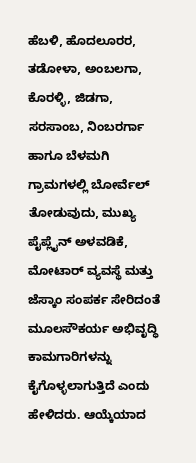ಹೆಬಳಿ, ಹೊದಲೂರರ, ತಡೋಳಾ, ಅಂಬಲಗಾ, ಕೊರಳ್ಳಿ, ಜಿಡಗಾ, ಸರಸಾಂಬ, ನಿಂಬರರ್ಗಾ ಹಾಗೂ ಬೆಳಮಗಿ ಗ್ರಾಮಗಳಲ್ಲಿ ಬೋರ್ವೆಲ್ ತೋಡುವುದು, ಮುಖ್ಯ ಪೈಪ್ಲೈನ್ ಅಳವಡಿಕೆ, ಮೋಟಾರ್ ವ್ಯವಸ್ಥೆ ಮತ್ತು ಜೆಸ್ಕಾಂ ಸಂಪರ್ಕ ಸೇರಿದಂತೆ ಮೂಲಸೌಕರ್ಯ ಅಭಿವೃದ್ಧಿ ಕಾಮಗಾರಿಗಳನ್ನು ಕೈಗೊಳ್ಳಲಾಗುತ್ತಿದೆ ಎಂದು ಹೇಳಿದರು. ಆಯ್ಕೆಯಾದ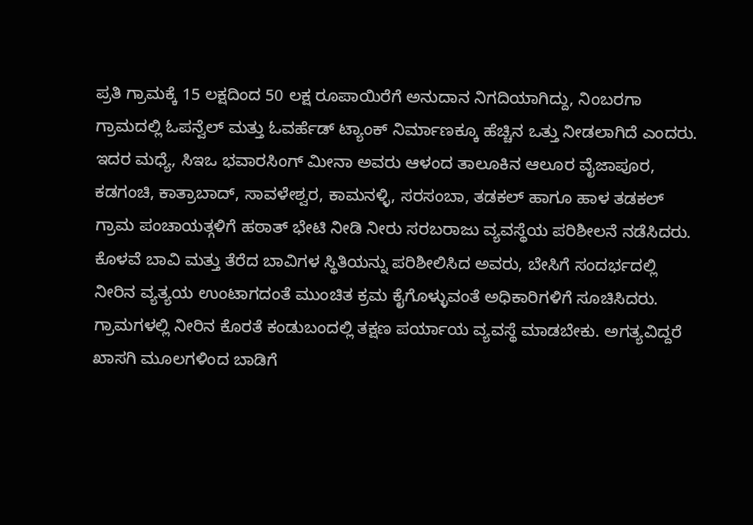ಪ್ರತಿ ಗ್ರಾಮಕ್ಕೆ 15 ಲಕ್ಷದಿಂದ 50 ಲಕ್ಷ ರೂಪಾಯಿರೆಗೆ ಅನುದಾನ ನಿಗದಿಯಾಗಿದ್ದು, ನಿಂಬರಗಾ ಗ್ರಾಮದಲ್ಲಿ ಓಪನ್ವೆಲ್ ಮತ್ತು ಓವರ್ಹೆಡ್ ಟ್ಯಾಂಕ್ ನಿರ್ಮಾಣಕ್ಕೂ ಹೆಚ್ಚಿನ ಒತ್ತು ನೀಡಲಾಗಿದೆ ಎಂದರು.
ಇದರ ಮಧ್ಯೆ, ಸಿಇಒ ಭವಾರಸಿಂಗ್ ಮೀನಾ ಅವರು ಆಳಂದ ತಾಲೂಕಿನ ಆಲೂರ ವೈಜಾಪೂರ, ಕಡಗಂಚಿ, ಕಾತ್ರಾಬಾದ್, ಸಾವಳೇಶ್ವರ, ಕಾಮನಳ್ಳಿ, ಸರಸಂಬಾ, ತಡಕಲ್ ಹಾಗೂ ಹಾಳ ತಡಕಲ್ ಗ್ರಾಮ ಪಂಚಾಯತ್ಗಳಿಗೆ ಹಠಾತ್ ಭೇಟಿ ನೀಡಿ ನೀರು ಸರಬರಾಜು ವ್ಯವಸ್ಥೆಯ ಪರಿಶೀಲನೆ ನಡೆಸಿದರು. ಕೊಳವೆ ಬಾವಿ ಮತ್ತು ತೆರೆದ ಬಾವಿಗಳ ಸ್ಥಿತಿಯನ್ನು ಪರಿಶೀಲಿಸಿದ ಅವರು, ಬೇಸಿಗೆ ಸಂದರ್ಭದಲ್ಲಿ ನೀರಿನ ವ್ಯತ್ಯಯ ಉಂಟಾಗದಂತೆ ಮುಂಚಿತ ಕ್ರಮ ಕೈಗೊಳ್ಳುವಂತೆ ಅಧಿಕಾರಿಗಳಿಗೆ ಸೂಚಿಸಿದರು.
ಗ್ರಾಮಗಳಲ್ಲಿ ನೀರಿನ ಕೊರತೆ ಕಂಡುಬಂದಲ್ಲಿ ತಕ್ಷಣ ಪರ್ಯಾಯ ವ್ಯವಸ್ಥೆ ಮಾಡಬೇಕು. ಅಗತ್ಯವಿದ್ದರೆ ಖಾಸಗಿ ಮೂಲಗಳಿಂದ ಬಾಡಿಗೆ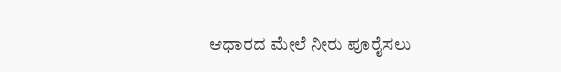ಆಧಾರದ ಮೇಲೆ ನೀರು ಪೂರೈಸಲು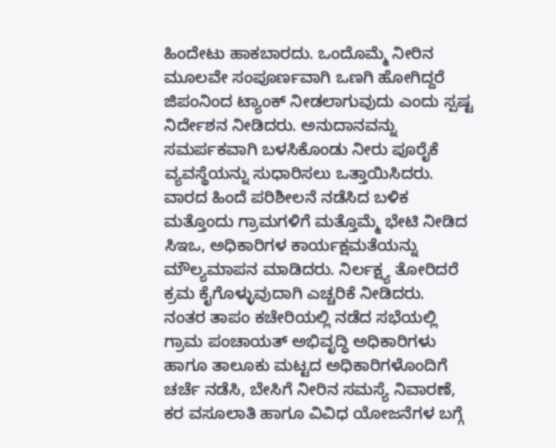ಹಿಂದೇಟು ಹಾಕಬಾರದು. ಒಂದೊಮ್ಮೆ ನೀರಿನ ಮೂಲವೇ ಸಂಪೂರ್ಣವಾಗಿ ಒಣಗಿ ಹೋಗಿದ್ದರೆ ಜಿಪಂನಿಂದ ಟ್ಯಾಂಕ್ ನೀಡಲಾಗುವುದು ಎಂದು ಸ್ಪಷ್ಟ ನಿರ್ದೇಶನ ನೀಡಿದರು. ಅನುದಾನವನ್ನು ಸಮರ್ಪಕವಾಗಿ ಬಳಸಿಕೊಂಡು ನೀರು ಪೂರೈಕೆ ವ್ಯವಸ್ಥೆಯನ್ನು ಸುಧಾರಿಸಲು ಒತ್ತಾಯಿಸಿದರು.
ವಾರದ ಹಿಂದೆ ಪರಿಶೀಲನೆ ನಡೆಸಿದ ಬಳಿಕ ಮತ್ತೊಂದು ಗ್ರಾಮಗಳಿಗೆ ಮತ್ತೊಮ್ಮೆ ಭೇಟಿ ನೀಡಿದ ಸಿಇಒ, ಅಧಿಕಾರಿಗಳ ಕಾರ್ಯಕ್ಷಮತೆಯನ್ನು ಮೌಲ್ಯಮಾಪನ ಮಾಡಿದರು. ನಿರ್ಲಕ್ಷ್ಯ ತೋರಿದರೆ ಕ್ರಮ ಕೈಗೊಳ್ಳುವುದಾಗಿ ಎಚ್ಚರಿಕೆ ನೀಡಿದರು.
ನಂತರ ತಾಪಂ ಕಚೇರಿಯಲ್ಲಿ ನಡೆದ ಸಭೆಯಲ್ಲಿ ಗ್ರಾಮ ಪಂಚಾಯತ್ ಅಭಿವೃದ್ಧಿ ಅಧಿಕಾರಿಗಳು ಹಾಗೂ ತಾಲೂಕು ಮಟ್ಟದ ಅಧಿಕಾರಿಗಳೊಂದಿಗೆ ಚರ್ಚೆ ನಡೆಸಿ, ಬೇಸಿಗೆ ನೀರಿನ ಸಮಸ್ಯೆ ನಿವಾರಣೆ, ಕರ ವಸೂಲಾತಿ ಹಾಗೂ ವಿವಿಧ ಯೋಜನೆಗಳ ಬಗ್ಗೆ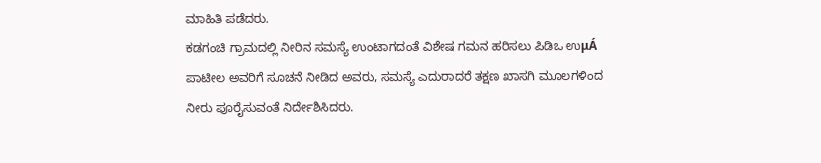ಮಾಹಿತಿ ಪಡೆದರು.
ಕಡಗಂಚಿ ಗ್ರಾಮದಲ್ಲಿ ನೀರಿನ ಸಮಸ್ಯೆ ಉಂಟಾಗದಂತೆ ವಿಶೇಷ ಗಮನ ಹರಿಸಲು ಪಿಡಿಒ ಉμÁ ಪಾಟೀಲ ಅವರಿಗೆ ಸೂಚನೆ ನೀಡಿದ ಅವರು, ಸಮಸ್ಯೆ ಎದುರಾದರೆ ತಕ್ಷಣ ಖಾಸಗಿ ಮೂಲಗಳಿಂದ ನೀರು ಪೂರೈಸುವಂತೆ ನಿರ್ದೇಶಿಸಿದರು.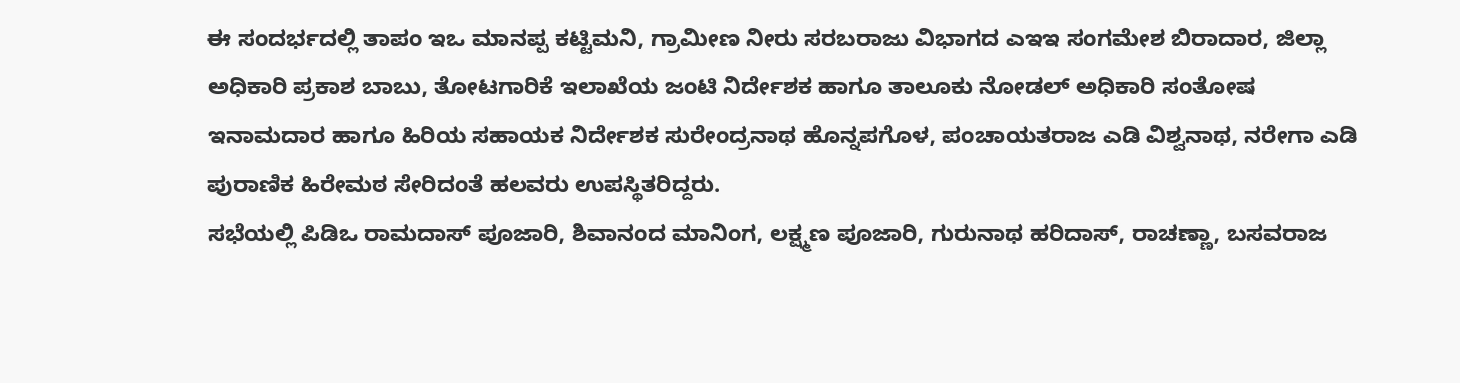ಈ ಸಂದರ್ಭದಲ್ಲಿ ತಾಪಂ ಇಒ ಮಾನಪ್ಪ ಕಟ್ಟಿಮನಿ, ಗ್ರಾಮೀಣ ನೀರು ಸರಬರಾಜು ವಿಭಾಗದ ಎಇಇ ಸಂಗಮೇಶ ಬಿರಾದಾರ, ಜಿಲ್ಲಾ ಅಧಿಕಾರಿ ಪ್ರಕಾಶ ಬಾಬು, ತೋಟಗಾರಿಕೆ ಇಲಾಖೆಯ ಜಂಟಿ ನಿರ್ದೇಶಕ ಹಾಗೂ ತಾಲೂಕು ನೋಡಲ್ ಅಧಿಕಾರಿ ಸಂತೋಷ ಇನಾಮದಾರ ಹಾಗೂ ಹಿರಿಯ ಸಹಾಯಕ ನಿರ್ದೇಶಕ ಸುರೇಂದ್ರನಾಥ ಹೊನ್ನಪಗೊಳ, ಪಂಚಾಯತರಾಜ ಎಡಿ ವಿಶ್ವನಾಥ, ನರೇಗಾ ಎಡಿ ಪುರಾಣಿಕ ಹಿರೇಮಠ ಸೇರಿದಂತೆ ಹಲವರು ಉಪಸ್ಥಿತರಿದ್ದರು.
ಸಭೆಯಲ್ಲಿ ಪಿಡಿಒ ರಾಮದಾಸ್ ಪೂಜಾರಿ, ಶಿವಾನಂದ ಮಾನಿಂಗ, ಲಕ್ಷ್ಮಣ ಪೂಜಾರಿ, ಗುರುನಾಥ ಹರಿದಾಸ್, ರಾಚಣ್ಣಾ, ಬಸವರಾಜ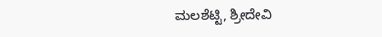ಮಲಶೆಟ್ಟಿ, ಶ್ರೀದೇವಿ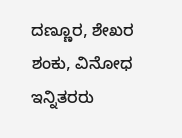ದಣ್ಣೂರ, ಶೇಖರ ಶಂಕು, ವಿನೋಧ ಇನ್ನಿತರರು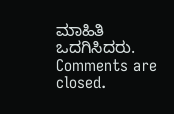ಮಾಹಿತಿ ಒದಗಿಸಿದರು.
Comments are closed.